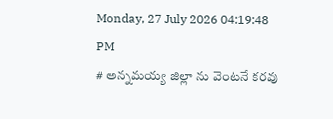Monday, 27 July 2026 04:19:48 PM
# అన్నమయ్య జిల్లా ను వెంటనే కరవు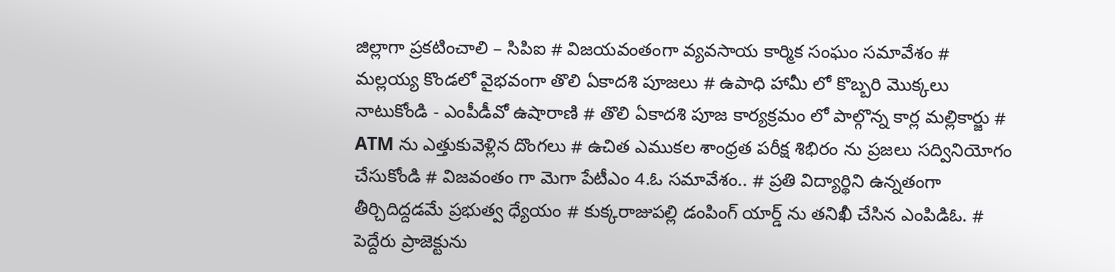జిల్లాగా ప్రకటించాలి – సిపిఐ # విజయవంతంగా వ్యవసాయ కార్మిక సంఘం సమావేశం # మల్లయ్య కొండలో వైభవంగా తొలి ఏకాదశి పూజలు # ఉపాధి హామీ లో కొబ్బరి మొక్కలు నాటుకోండి - ఎంపీడీవో ఉషారాణి # తొలి ఏకాదశి పూజ కార్యక్రమం లో పాల్గొన్న కార్ల మల్లికార్జు # ATM ను ఎత్తుకువెళ్లిన దొంగలు # ఉచిత ఎముకల శాంధ్రత పరీక్ష శిభిరం ను ప్రజలు సద్వినియోగం చేసుకోండి # విజవంతం గా మెగా పేటీఎం 4.ఓ సమావేశం.. # ప్రతి విద్యార్థిని ఉన్నతంగా తీర్చిదిద్దడమే ప్రభుత్వ ధ్యేయం # కుక్కరాజుపల్లి డంపింగ్ యార్డ్ ను తనిఖీ చేసిన ఎంపిడిఓ. # పెద్దేరు ప్రాజెక్టును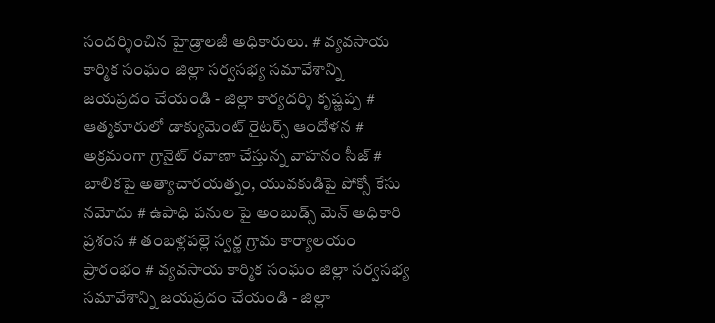సందర్శించిన హైడ్రాలజీ అధికారులు. # వ్యవసాయ కార్మిక సంఘం జిల్లా సర్వసభ్య సమావేశాన్ని జయప్రదం చేయండి - జిల్లా కార్యదర్శి కృష్ణప్ప # ఆత్మకూరులో డాక్యుమెంట్ రైటర్స్ ఆందోళన # అక్రమంగా గ్రానైట్ రవాణా చేస్తున్న వాహనం సీజ్ # బాలికపై అత్యాచారయత్నం, యువకుడిపై పోక్సో కేసు నమోదు # ఉపాధి పనుల పై అంబుడ్స్ మెన్ అధికారి ప్రశంస # తంబళ్లపల్లె స్వర్ణ గ్రామ కార్యాలయం ప్రారంభం # వ్యవసాయ కార్మిక సంఘం జిల్లా సర్వసభ్య సమావేశాన్ని జయప్రదం చేయండి - జిల్లా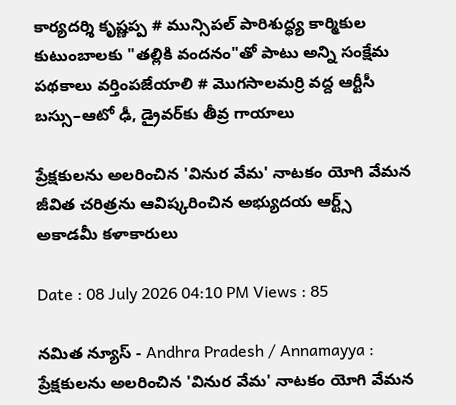కార్యదర్శి కృష్ణప్ప # మున్సిపల్ పారిశుద్ధ్య కార్మికుల కుటుంబాలకు "తల్లికి వందనం"తో పాటు అన్ని సంక్షేమ పథకాలు వర్తింపజేయాలి # మొగసాలమర్రి వద్ద ఆర్టీసీ బస్సు–ఆటో ఢీ, డ్రైవర్‌కు తీవ్ర గాయాలు

ప్రేక్షకులను అలరించిన 'వినుర వేమ' నాటకం యోగి వేమన జీవిత చరిత్రను ఆవిష్కరించిన అభ్యుదయ ఆర్ట్స్ అకాడమీ కళాకారులు

Date : 08 July 2026 04:10 PM Views : 85

నమిత న్యూస్ - Andhra Pradesh / Annamayya : ప్రేక్షకులను అలరించిన 'వినుర వేమ' నాటకం యోగి వేమన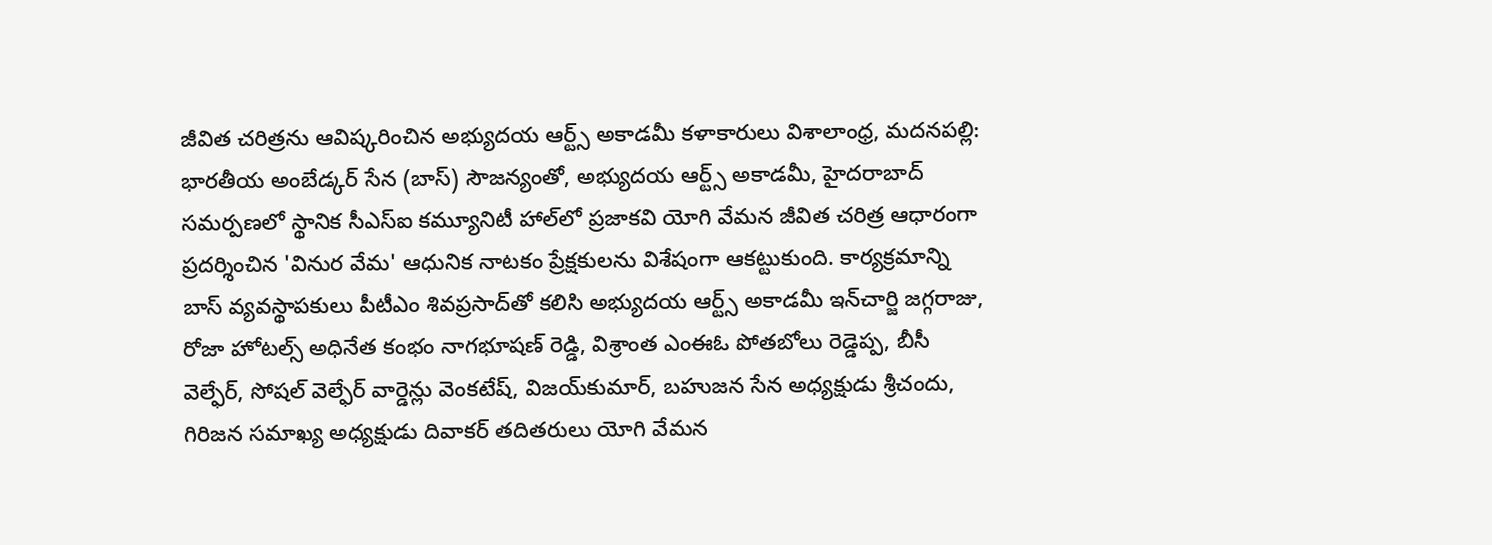జీవిత చరిత్రను ఆవిష్కరించిన అభ్యుదయ ఆర్ట్స్ అకాడమీ కళాకారులు విశాలాంధ్ర, మదనపల్లి: భారతీయ అంబేడ్కర్ సేన (బాస్) సౌజన్యంతో, అభ్యుదయ ఆర్ట్స్ అకాడమీ, హైదరాబాద్ సమర్పణలో స్థానిక సీఎస్‌ఐ కమ్యూనిటీ హాల్‌లో ప్రజాకవి యోగి వేమన జీవిత చరిత్ర ఆధారంగా ప్రదర్శించిన 'వినుర వేమ' ఆధునిక నాటకం ప్రేక్షకులను విశేషంగా ఆకట్టుకుంది. కార్యక్రమాన్ని బాస్ వ్యవస్థాపకులు పీటీఎం శివప్రసాద్‌తో కలిసి అభ్యుదయ ఆర్ట్స్ అకాడమీ ఇన్‌చార్జి జగ్గరాజు, రోజా హోటల్స్ అధినేత కంభం నాగభూషణ్ రెడ్డి, విశ్రాంత ఎంఈఓ పోతబోలు రెడ్డెప్ప, బీసీ వెల్ఫేర్, సోషల్ వెల్ఫేర్ వార్డెన్లు వెంకటేష్, విజయ్‌కుమార్, బహుజన సేన అధ్యక్షుడు శ్రీచందు, గిరిజన సమాఖ్య అధ్యక్షుడు దివాకర్ తదితరులు యోగి వేమన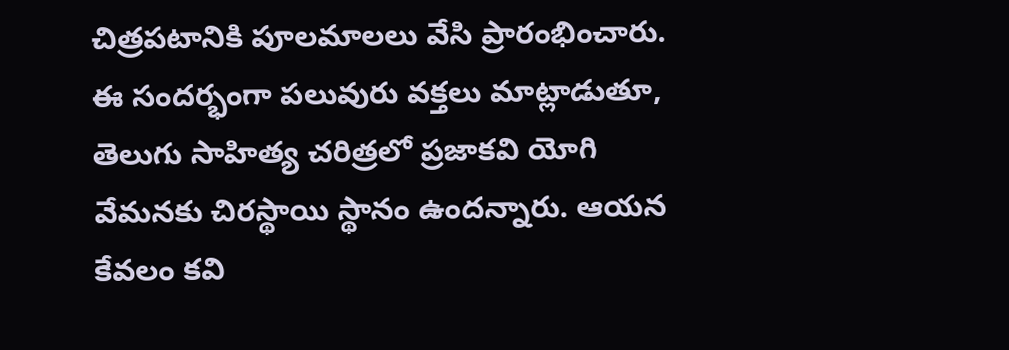చిత్రపటానికి పూలమాలలు వేసి ప్రారంభించారు. ఈ సందర్భంగా పలువురు వక్తలు మాట్లాడుతూ, తెలుగు సాహిత్య చరిత్రలో ప్రజాకవి యోగి వేమనకు చిరస్థాయి స్థానం ఉందన్నారు. ఆయన కేవలం కవి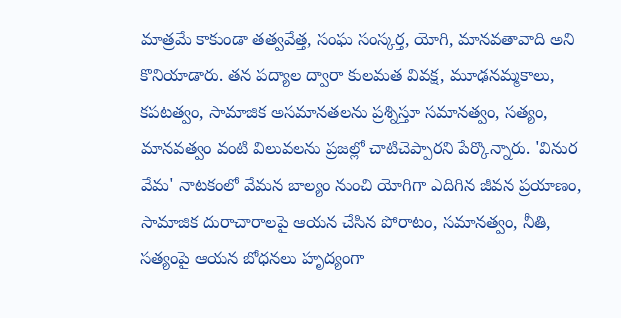మాత్రమే కాకుండా తత్వవేత్త, సంఘ సంస్కర్త, యోగి, మానవతావాది అని కొనియాడారు. తన పద్యాల ద్వారా కులమత వివక్ష, మూఢనమ్మకాలు, కపటత్వం, సామాజిక అసమానతలను ప్రశ్నిస్తూ సమానత్వం, సత్యం, మానవత్వం వంటి విలువలను ప్రజల్లో చాటిచెప్పారని పేర్కొన్నారు. 'వినుర వేమ' నాటకంలో వేమన బాల్యం నుంచి యోగిగా ఎదిగిన జీవన ప్రయాణం, సామాజిక దురాచారాలపై ఆయన చేసిన పోరాటం, సమానత్వం, నీతి, సత్యంపై ఆయన బోధనలు హృద్యంగా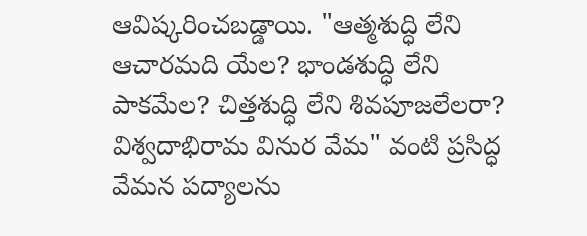ఆవిష్కరించబడ్డాయి. "ఆత్మశుద్ధి లేని ఆచారమది యేల? భాండశుద్ధి లేని పాకమేల? చిత్తశుద్ధి లేని శివపూజలేలరా? విశ్వదాభిరామ వినుర వేమ" వంటి ప్రసిద్ధ వేమన పద్యాలను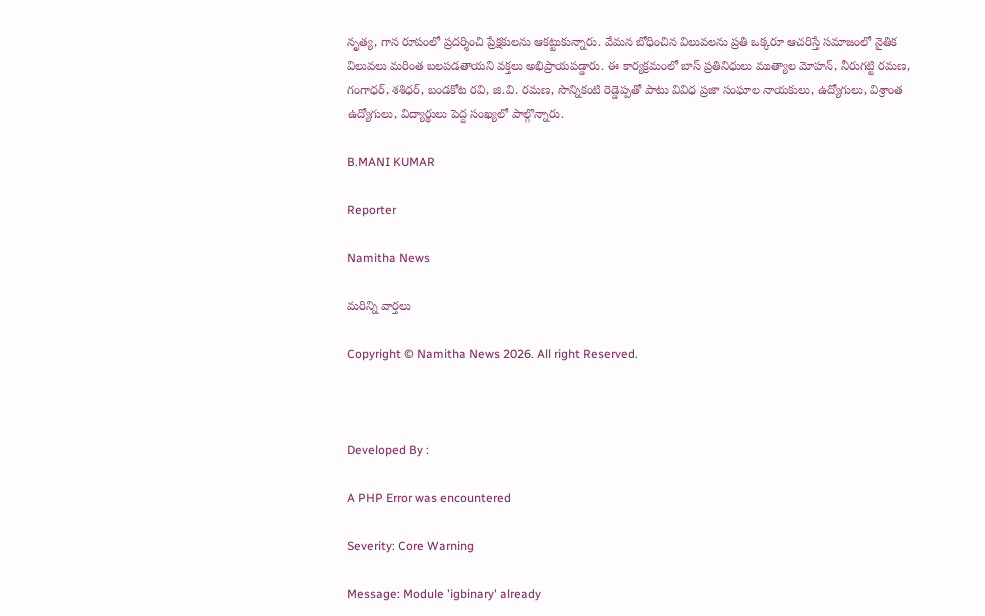నృత్య, గాన రూపంలో ప్రదర్శించి ప్రేక్షకులను ఆకట్టుకున్నారు. వేమన బోధించిన విలువలను ప్రతి ఒక్కరూ ఆచరిస్తే సమాజంలో నైతిక విలువలు మరింత బలపడతాయని వక్తలు అభిప్రాయపడ్డారు. ఈ కార్యక్రమంలో బాస్ ప్రతినిధులు ముత్యాల మోహన్, నీరుగట్టి రమణ, గంగాధర్, శశిధర్, బండకోట రవి, జి.వి. రమణ, సొన్నికంటి రెడ్డెప్పతో పాటు వివిధ ప్రజా సంఘాల నాయకులు, ఉద్యోగులు, విశ్రాంత ఉద్యోగులు, విద్యార్థులు పెద్ద సంఖ్యలో పాల్గొన్నారు.

B.MANI KUMAR

Reporter

Namitha News

మరిన్ని వార్తలు

Copyright © Namitha News 2026. All right Reserved.



Developed By :

A PHP Error was encountered

Severity: Core Warning

Message: Module 'igbinary' already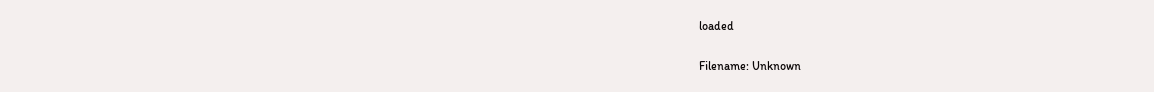loaded

Filename: Unknown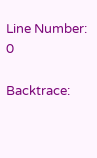Line Number: 0

Backtrace: